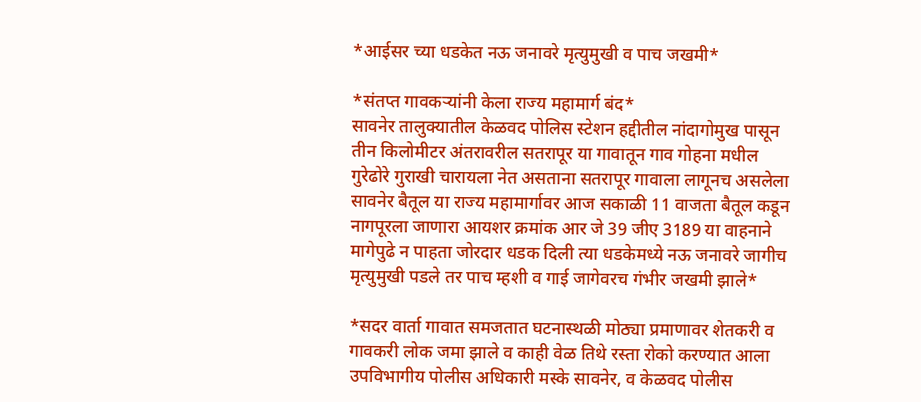*आईसर च्या धडकेत नऊ जनावरे मृत्युमुखी व पाच जखमी*

*संतप्त गावकऱ्यांनी केला राज्य महामार्ग बंद*
सावनेर तालुक्यातील केळवद पोलिस स्टेशन हद्दीतील नांदागोमुख पासून तीन किलोमीटर अंतरावरील सतरापूर या गावातून गाव गोहना मधील गुरेढोरे गुराखी चारायला नेत असताना सतरापूर गावाला लागूनच असलेला सावनेर बैतूल या राज्य महामार्गावर आज सकाळी 11 वाजता बैतूल कडून नागपूरला जाणारा आयशर क्रमांक आर जे 39 जीए 3189 या वाहनाने मागेपुढे न पाहता जोरदार धडक दिली त्या धडकेमध्ये नऊ जनावरे जागीच मृत्युमुखी पडले तर पाच म्हशी व गाई जागेवरच गंभीर जखमी झाले*

*सदर वार्ता गावात समजतात घटनास्थळी मोठ्या प्रमाणावर शेतकरी व गावकरी लोक जमा झाले व काही वेळ तिथे रस्ता रोको करण्यात आला उपविभागीय पोलीस अधिकारी मस्के सावनेर, व केळवद पोलीस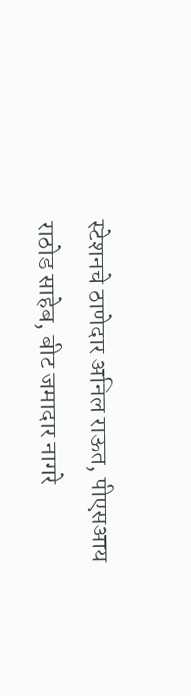स्टेशनचे ठाणेदार अनिल राऊत, पीएसआय राठोड साहेब, बीट जमादार नागरे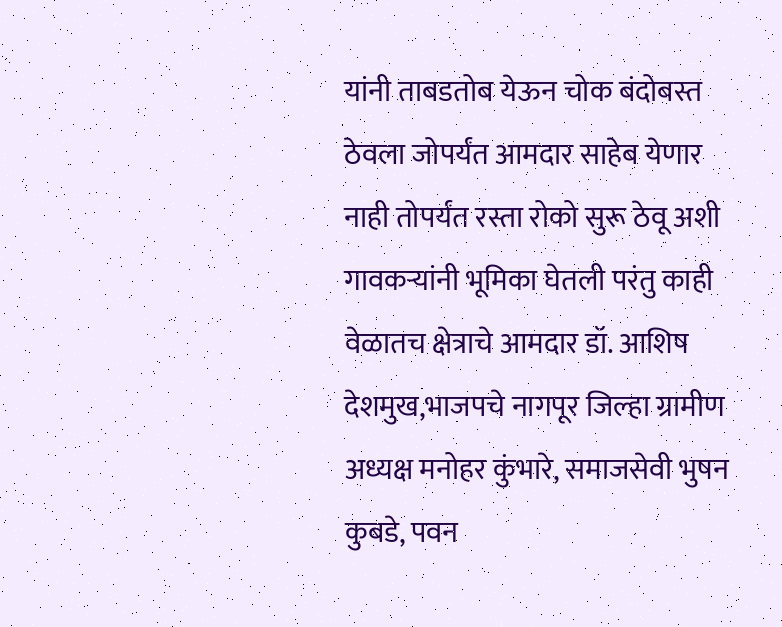यांनी ताबडतोब येऊन चोक बंदोबस्त ठेवला जोपर्यंत आमदार साहेब येणार नाही तोपर्यंत रस्ता रोको सुरू ठेवू अशी गावकऱ्यांनी भूमिका घेतली परंतु काही वेळातच क्षेत्राचे आमदार डॉ. आशिष देशमुख,भाजपचे नागपूर जिल्हा ग्रामीण अध्यक्ष मनोहर कुंभारे, समाजसेवी भुषन कुबडे, पवन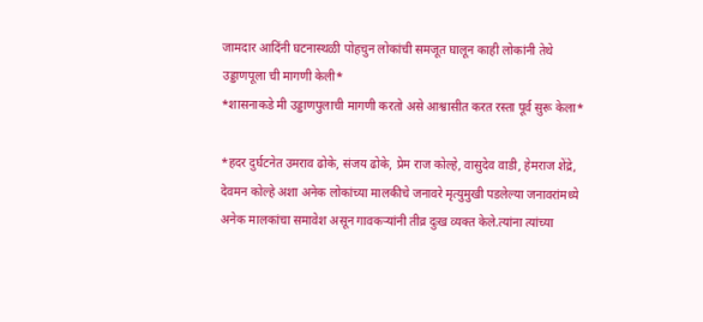जामदार आदिंनी घटनास्थळी पोहचुन लोकांची समजूत घालून काही लोकांनी तेथे उड्डाणपूला ची मागणी केली*
*शासनाकडे मी उड्डाणपुलाची मागणी करतो असे आश्वासीत करत रस्ता पूर्व सुरू केला*

*हदर दुर्घटनेत उमराव ढोके, संजय ढोके, प्रेम राज कोल्हे, वासुदेव वाडी, हेमराज शेंद्रे, देवमन कोल्हे अशा अनेक लोकांच्या मालकीचे जनावरे मृत्युमुखी पडलेल्या जनावरांमध्ये अनेक मालकांचा समावेश असून गावकऱ्यांनी तीव्र दुःख व्यक्त केले.त्यांना त्यांच्या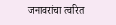जनावरांचा त्वरित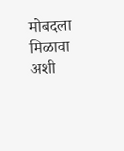मोबदला मिळावा अशी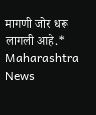मागणी जोर धरू लागली आहे.*
Maharashtra News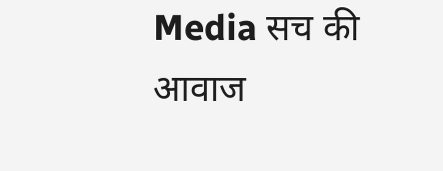Media सच की आवाज